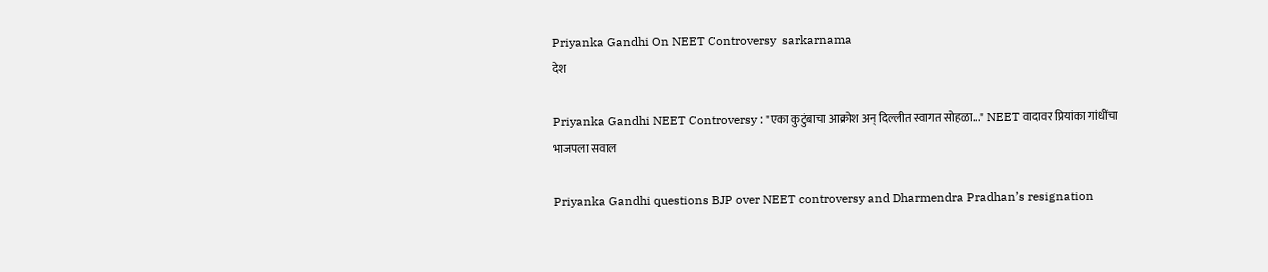Priyanka Gandhi On NEET Controversy  sarkarnama
देश

Priyanka Gandhi NEET Controversy : "एका कुटुंबाचा आक्रोश अन् दिल्लीत स्वागत सोहळा..." NEET वादावर प्रियांका गांधींचा भाजपला सवाल

Priyanka Gandhi questions BJP over NEET controversy and Dharmendra Pradhan’s resignation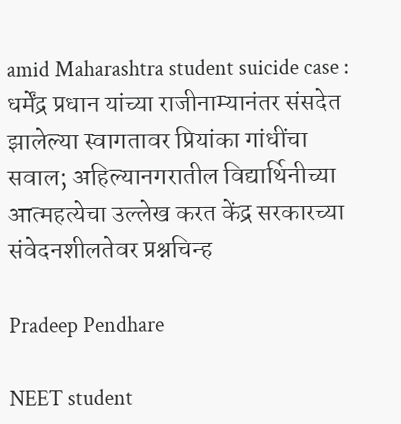amid Maharashtra student suicide case : धर्मेंद्र प्रधान यांच्या राजीनाम्यानंतर संसदेत झालेल्या स्वागतावर प्रियांका गांधींचा सवाल; अहिल्यानगरातील विद्यार्थिनीच्या आत्महत्येचा उल्लेख करत केंद्र सरकारच्या संवेदनशीलतेवर प्रश्नचिन्ह

Pradeep Pendhare

NEET student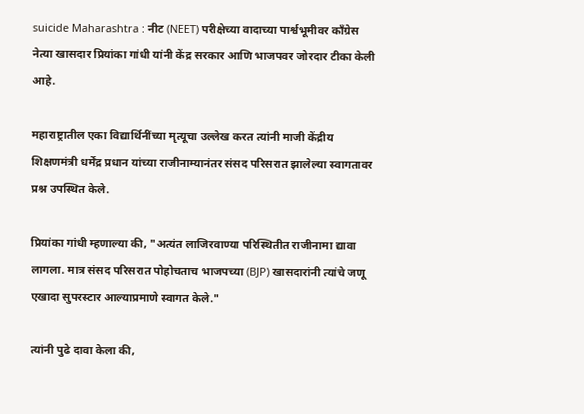suicide Maharashtra : नीट (NEET) परीक्षेच्या वादाच्या पार्श्वभूमीवर काँग्रेस नेत्या खासदार प्रियांका गांधी यांनी केंद्र सरकार आणि भाजपवर जोरदार टीका केली आहे.

महाराष्ट्रातील एका विद्यार्थिनींच्या मृत्यूचा उल्लेख करत त्यांनी माजी केंद्रीय शिक्षणमंत्री धर्मेंद्र प्रधान यांच्या राजीनाम्यानंतर संसद परिसरात झालेल्या स्वागतावर प्रश्न उपस्थित केले.

प्रियांका गांधी म्हणाल्या की, "अत्यंत लाजिरवाण्या परिस्थितीत राजीनामा द्यावा लागला. मात्र संसद परिसरात पोहोचताच भाजपच्या (BJP) खासदारांनी त्यांचे जणू एखादा सुपरस्टार आल्याप्रमाणे स्वागत केले."

त्यांनी पुढे दावा केला की,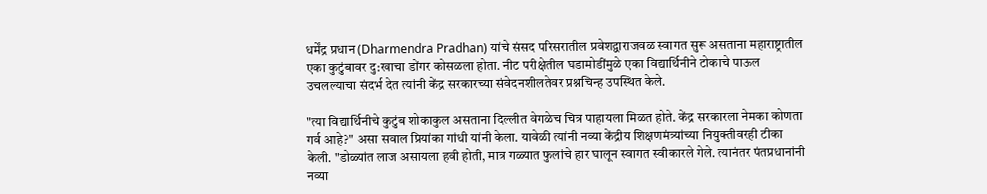धर्मेंद्र प्रधान (Dharmendra Pradhan) यांचे संसद परिसरातील प्रवेशद्वाराजवळ स्वागत सुरू असताना महाराष्ट्रातील एका कुटुंबावर दु:खाचा डोंगर कोसळला होता. नीट परीक्षेतील घडामोडींमुळे एका विद्यार्थिनीने टोकाचे पाऊल उचलल्याचा संदर्भ देत त्यांनी केंद्र सरकारच्या संवेदनशीलतेवर प्रश्नचिन्ह उपस्थित केले.

"त्या विद्यार्थिनीचे कुटुंब शोकाकुल असताना दिल्लीत वेगळेच चित्र पाहायला मिळत होते. केंद्र सरकारला नेमका कोणता गर्व आहे?" असा सवाल प्रियांका गांधी यांनी केला. यावेळी त्यांनी नव्या केंद्रीय शिक्षणमंत्र्यांच्या नियुक्तीवरही टीका केली. "डोळ्यांत लाज असायला हवी होती, मात्र गळ्यात फुलांचे हार घालून स्वागत स्वीकारले गेले. त्यानंतर पंतप्रधानांनी नव्या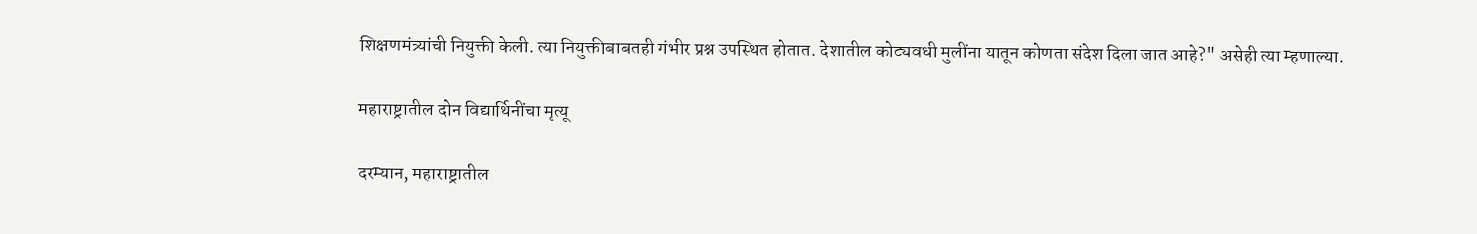शिक्षणमंत्र्यांची नियुक्ती केली. त्या नियुक्तीबाबतही गंभीर प्रश्न उपस्थित होतात. देशातील कोट्यवधी मुलींना यातून कोणता संदेश दिला जात आहे?" असेही त्या म्हणाल्या.

महाराष्ट्रातील दोन विद्यार्थिनींचा मृत्यू

दरम्यान, महाराष्ट्रातील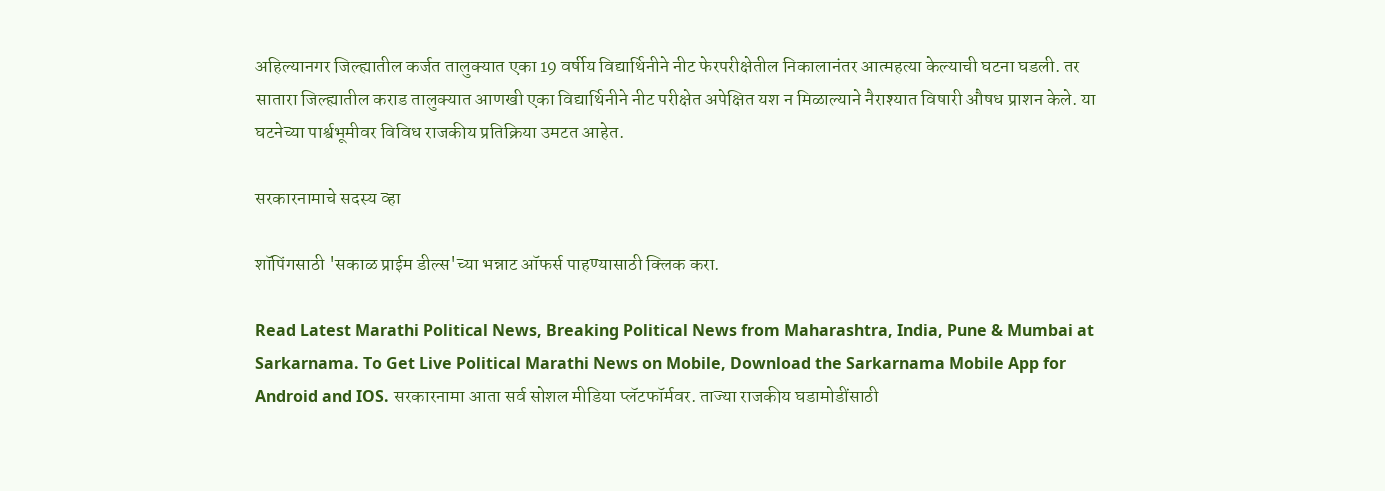अहिल्यानगर जिल्ह्यातील कर्जत तालुक्यात एका 19 वर्षीय विद्यार्थिनीने नीट फेरपरीक्षेतील निकालानंतर आत्महत्या केल्याची घटना घडली. तर सातारा जिल्ह्यातील कराड तालुक्यात आणखी एका विद्यार्थिनीने नीट परीक्षेत अपेक्षित यश न मिळाल्याने नैराश्यात विषारी औषध प्राशन केले. या घटनेच्या पार्श्वभूमीवर विविध राजकीय प्रतिक्रिया उमटत आहेत.

सरकारनामाचे सदस्य व्हा

शॉपिंगसाठी 'सकाळ प्राईम डील्स'च्या भन्नाट ऑफर्स पाहण्यासाठी क्लिक करा.

Read Latest Marathi Political News, Breaking Political News from Maharashtra, India, Pune & Mumbai at Sarkarnama. To Get Live Political Marathi News on Mobile, Download the Sarkarnama Mobile App for Android and IOS. सरकारनामा आता सर्व सोशल मीडिया प्लॅटफॉर्मवर. ताज्या राजकीय घडामोडींसाठी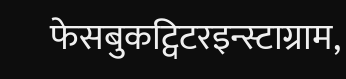फेसबुकट्विटरइन्स्टाग्राम,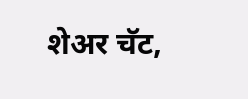शेअर चॅट,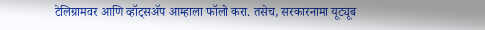टेलिग्रामवर आणि व्हॉट्सॲप आम्हाला फॉलो करा. तसेच, सरकारनामा यूट्यूब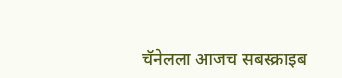चॅनेलला आजच सबस्क्राइब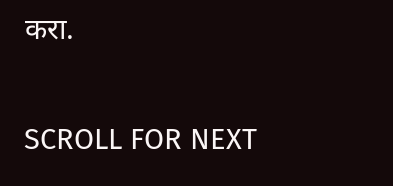करा.

SCROLL FOR NEXT